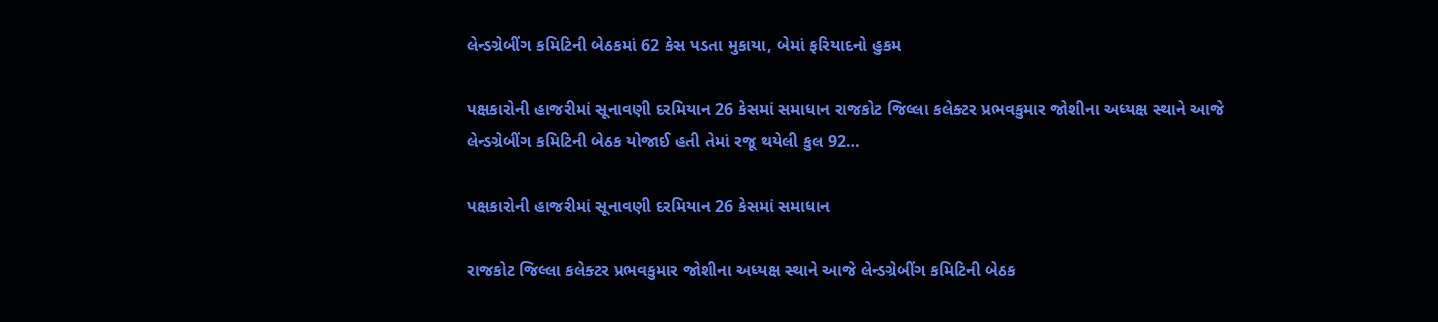લેન્ડગ્રેબીંગ કમિટિની બેઠકમાં 62 કેસ પડતા મુકાયા, બેમાં ફરિયાદનો હુકમ

પક્ષકારોની હાજરીમાં સૂનાવણી દરમિયાન 26 કેસમાં સમાધાન રાજકોટ જિલ્લા કલેક્ટર પ્રભવકુમાર જોશીના અધ્યક્ષ સ્થાને આજે લેન્ડગ્રેબીંગ કમિટિની બેઠક યોજાઈ હતી તેમાં રજૂ થયેલી કુલ 92…

પક્ષકારોની હાજરીમાં સૂનાવણી દરમિયાન 26 કેસમાં સમાધાન

રાજકોટ જિલ્લા કલેક્ટર પ્રભવકુમાર જોશીના અધ્યક્ષ સ્થાને આજે લેન્ડગ્રેબીંગ કમિટિની બેઠક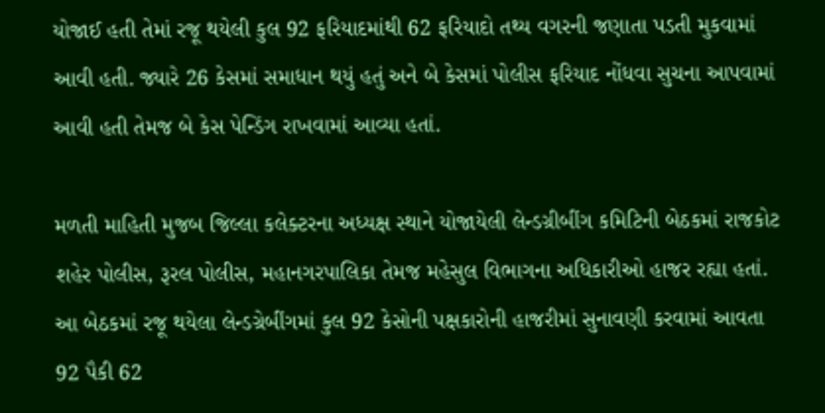યોજાઈ હતી તેમાં રજૂ થયેલી કુલ 92 ફરિયાદમાંથી 62 ફરિયાદો તથ્ય વગરની જણાતા પડતી મુકવામાં આવી હતી. જ્યારે 26 કેસમાં સમાધાન થયું હતું અને બે કેસમાં પોલીસ ફરિયાદ નોંધવા સુચના આપવામાં આવી હતી તેમજ બે કેસ પેન્ડિંગ રાખવામાં આવ્યા હતાં.

મળતી માહિતી મુજબ જિલ્લા કલેક્ટરના અધ્યક્ષ સ્થાને યોજાયેલી લેન્ડગ્રીબીંગ કમિટિની બેઠકમાં રાજકોટ શહેર પોલીસ, રૂરલ પોલીસ, મહાનગરપાલિકા તેમજ મહેસુલ વિભાગના અધિકારીઓ હાજર રહ્યા હતાં. આ બેઠકમાં રજૂ થયેલા લેન્ડગ્રેબીંગમાં કુલ 92 કેસોની પક્ષકારોની હાજરીમાં સુનાવણી કરવામાં આવતા 92 પૈકી 62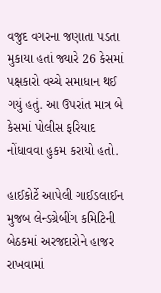વજુદ વગરના જણાતા પડતા મુકાયા હતાં જ્યારે 26 કેસમાં પક્ષકારો વચ્ચે સમાધાન થઈ ગયું હતું. આ ઉપરાંત માત્ર બે કેસમાં પોલીસ ફરિયાદ નોંધાવવા હુકમ કરાયો હતો.

હાઈકોર્ટે આપેલી ગાઈડલાઈન મુજબ લેન્ડગ્રેબીંગ કમિટિની બેઠકમાં અરજદારોને હાજર રાખવામાં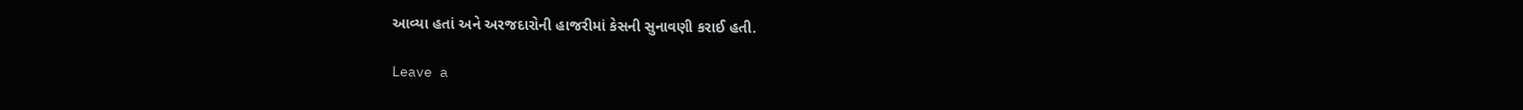આવ્યા હતાં અને અરજદારોની હાજરીમાં કેસની સુનાવણી કરાઈ હતી.

Leave a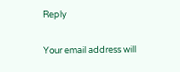Reply

Your email address will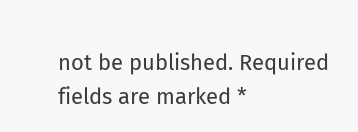not be published. Required fields are marked *